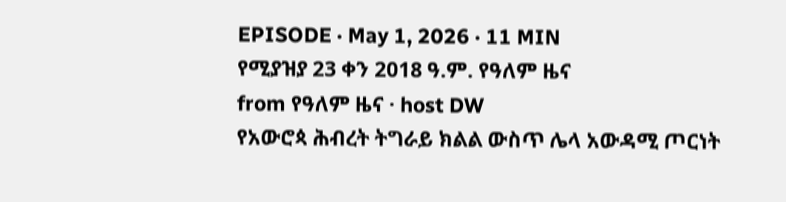EPISODE · May 1, 2026 · 11 MIN
የሚያዝያ 23 ቀን 2018 ዓ.ም. የዓለም ዜና
from የዓለም ዜና · host DW
የአውሮጳ ሕብረት ትግራይ ክልል ውስጥ ሌላ አውዳሚ ጦርነት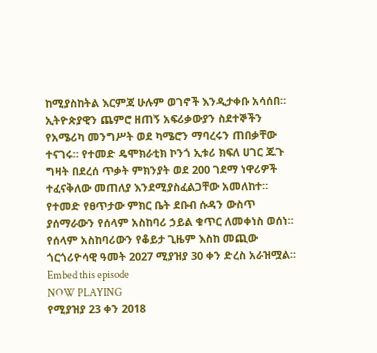ከሚያስከትል እርምጃ ሁሉም ወገኖች እንዲታቀቡ አሳሰበ። ኢትዮጵያዊን ጨምሮ ዘጠኝ አፍሪቃውያን ስደተኞችን የአሜሪካ መንግሥት ወደ ካሜሮን ማባረሩን ጠበቃቸው ተናገሩ። የተመድ ዴሞክራቲክ ኮንጎ ኢቱሪ ክፍለ ሀገር ጁጉ ግዛት በደረሰ ጥቃት ምክንያት ወደ 200 ገደማ ነዋሪዎች ተፈናቅለው መጠለያ እንደሚያስፈልጋቸው አመለከተ። የተመድ የፀጥታው ምክር ቤት ደቡብ ሱዳን ውስጥ ያሰማራውን የሰላም አስከባሪ ኃይል ቁጥር ለመቀነስ ወሰነ። የሰላም አስከባሪውን የቆይታ ጊዜም እስከ መጪው ጎርጎሪዮሳዊ ዓመት 2027 ሚያዝያ 30 ቀን ድረስ አራዝሟል።
Embed this episode
NOW PLAYING
የሚያዝያ 23 ቀን 2018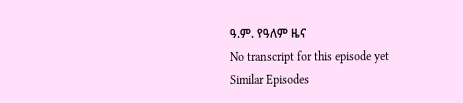ዓ.ም. የዓለም ዜና
No transcript for this episode yet
Similar Episodes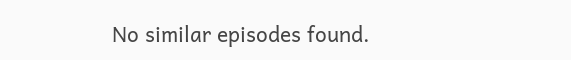No similar episodes found.